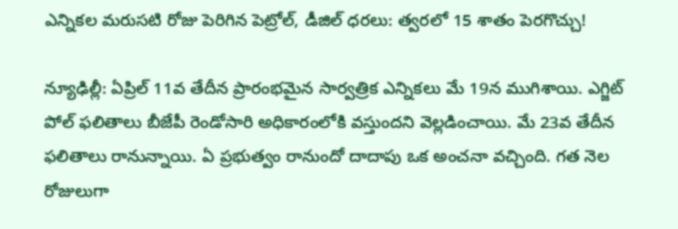ఎన్నికల మరుసటి రోజు పెరిగిన పెట్రోల్, డీజిల్ ధరలు: త్వరలో 15 శాతం పెరగొచ్చు!

న్యూఢిల్లీ: ఏప్రిల్ 11వ తేదీన ప్రారంభమైన సార్వత్రిక ఎన్నికలు మే 19న ముగిశాయి. ఎగ్జిట్ పోల్ ఫలితాలు బీజేపీ రెండోసారి అధికారంలోకి వస్తుందని వెల్లడించాయి. మే 23వ తేదీన ఫలితాలు రానున్నాయి. ఏ ప్రభుత్వం రానుందో దాదాపు ఒక అంచనా వచ్చింది. గత నెల రోజులుగా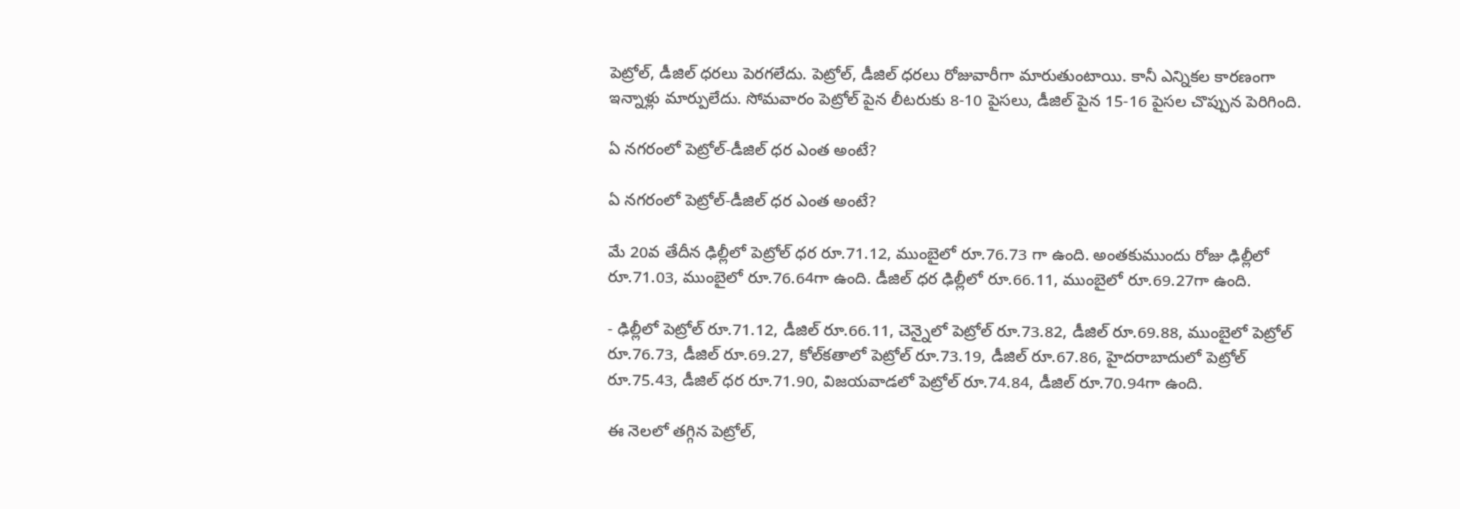పెట్రోల్, డీజిల్ ధరలు పెరగలేదు. పెట్రోల్, డీజిల్ ధరలు రోజువారీగా మారుతుంటాయి. కానీ ఎన్నికల కారణంగా ఇన్నాళ్లు మార్పులేదు. సోమవారం పెట్రోల్ పైన లీటరుకు 8-10 పైసలు, డీజిల్ పైన 15-16 పైసల చొప్పున పెరిగింది.

ఏ నగరంలో పెట్రోల్-డీజిల్ ధర ఎంత అంటే?

ఏ నగరంలో పెట్రోల్-డీజిల్ ధర ఎంత అంటే?

మే 20వ తేదీన ఢిల్లీలో పెట్రోల్ ధర రూ.71.12, ముంబైలో రూ.76.73 గా ఉంది. అంతకుముందు రోజు ఢిల్లీలో రూ.71.03, ముంబైలో రూ.76.64గా ఉంది. డీజిల్ ధర ఢిల్లీలో రూ.66.11, ముంబైలో రూ.69.27గా ఉంది.

- ఢిల్లీలో పెట్రోల్ రూ.71.12, డీజిల్ రూ.66.11, చెన్నైలో పెట్రోల్ రూ.73.82, డీజిల్ రూ.69.88, ముంబైలో పెట్రోల్ రూ.76.73, డీజిల్ రూ.69.27, కోల్‌కతాలో పెట్రోల్ రూ.73.19, డీజిల్ రూ.67.86, హైదరాబాదులో పెట్రోల్ రూ.75.43, డీజిల్ ధర రూ.71.90, విజయవాడలో పెట్రోల్ రూ.74.84, డీజిల్ రూ.70.94గా ఉంది.

ఈ నెలలో తగ్గిన పెట్రోల్,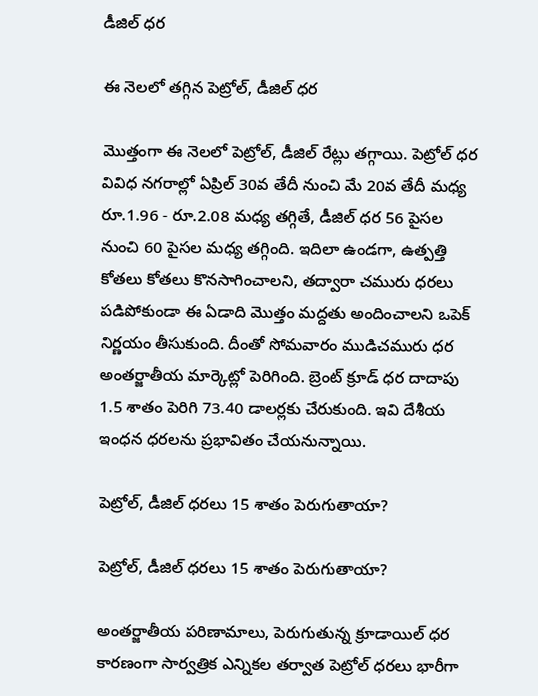డీజిల్ ధర

ఈ నెలలో తగ్గిన పెట్రోల్, డీజిల్ ధర

మొత్తంగా ఈ నెలలో పెట్రోల్, డీజిల్ రేట్లు తగ్గాయి. పెట్రోల్ ధర వివిధ నగరాల్లో ఏప్రిల్ 30వ తేదీ నుంచి మే 20వ తేదీ మధ్య రూ.1.96 - రూ.2.08 మధ్య తగ్గితే, డీజిల్ ధర 56 పైసల నుంచి 60 పైసల మధ్య తగ్గింది. ఇదిలా ఉండగా, ఉత్పత్తి కోతలు కోతలు కొనసాగించాలని, తద్వారా చమురు ధరలు పడిపోకుండా ఈ ఏడాది మొత్తం మద్దతు అందించాలని ఒపెక్ నిర్ణయం తీసుకుంది. దీంతో సోమవారం ముడిచమురు ధర అంతర్జాతీయ మార్కెట్లో పెరిగింది. బ్రెంట్ క్రూడ్ ధర దాదాపు 1.5 శాతం పెరిగి 73.40 డాలర్లకు చేరుకుంది. ఇవి దేశీయ ఇంధన ధరలను ప్రభావితం చేయనున్నాయి.

పెట్రోల్, డీజిల్ ధరలు 15 శాతం పెరుగుతాయా?

పెట్రోల్, డీజిల్ ధరలు 15 శాతం పెరుగుతాయా?

అంతర్జాతీయ పరిణామాలు, పెరుగుతున్న క్రూడాయిల్ ధర కారణంగా సార్వత్రిక ఎన్నికల తర్వాత పెట్రోల్ ధరలు భారీగా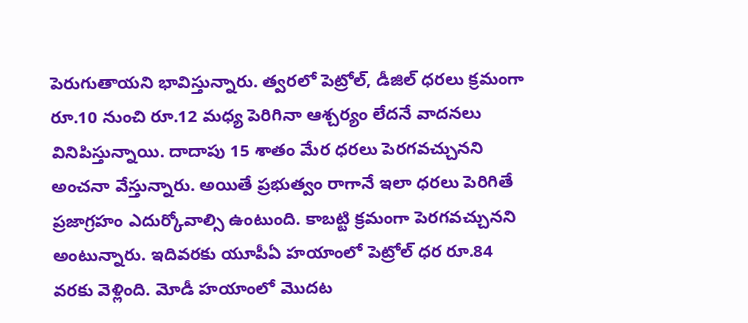పెరుగుతాయని భావిస్తున్నారు. త్వరలో పెట్రోల్, డీజిల్ ధరలు క్రమంగా రూ.10 నుంచి రూ.12 మధ్య పెరిగినా ఆశ్చర్యం లేదనే వాదనలు వినిపిస్తున్నాయి. దాదాపు 15 శాతం మేర ధరలు పెరగవచ్చునని అంచనా వేస్తున్నారు. అయితే ప్రభుత్వం రాగానే ఇలా ధరలు పెరిగితే ప్రజాగ్రహం ఎదుర్కోవాల్సి ఉంటుంది. కాబట్టి క్రమంగా పెరగవచ్చునని అంటున్నారు. ఇదివరకు యూపీఏ హయాంలో పెట్రోల్ ధర రూ.84 వరకు వెళ్లింది. మోడీ హయాంలో మొదట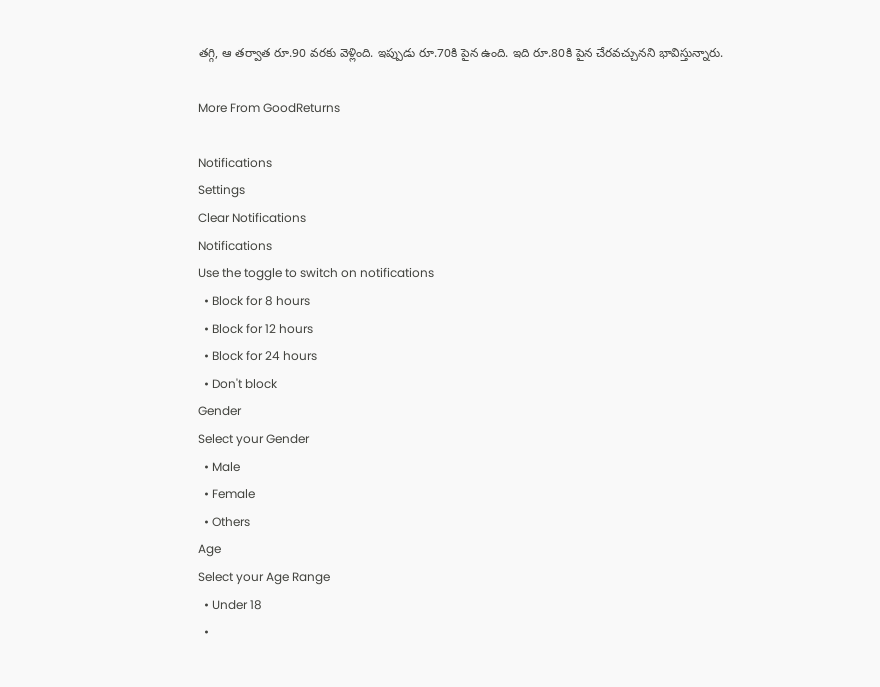తగ్గి, ఆ తర్వాత రూ.90 వరకు వెళ్లింది. ఇప్పుడు రూ.70కి పైన ఉంది. ఇది రూ.80కి పైన చేరవచ్చునని భావిస్తున్నారు.

More From GoodReturns

Notifications
Settings
Clear Notifications
Notifications
Use the toggle to switch on notifications
  • Block for 8 hours
  • Block for 12 hours
  • Block for 24 hours
  • Don't block
Gender
Select your Gender
  • Male
  • Female
  • Others
Age
Select your Age Range
  • Under 18
  •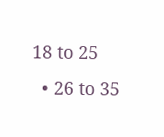18 to 25
  • 26 to 35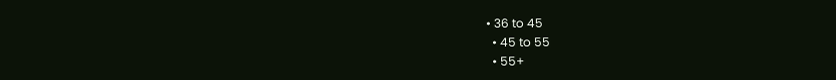• 36 to 45
  • 45 to 55
  • 55+